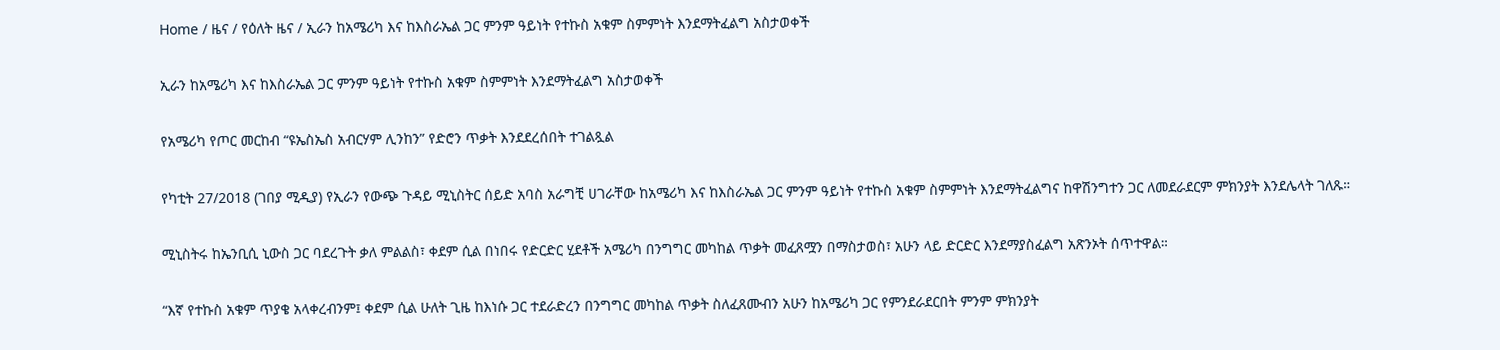Home / ዜና / የዕለት ዜና / ኢራን ከአሜሪካ እና ከእስራኤል ጋር ምንም ዓይነት የተኩስ አቁም ስምምነት እንደማትፈልግ አስታወቀች

ኢራን ከአሜሪካ እና ከእስራኤል ጋር ምንም ዓይነት የተኩስ አቁም ስምምነት እንደማትፈልግ አስታወቀች

የአሜሪካ የጦር መርከብ “ዩኤስኤስ አብርሃም ሊንከን” የድሮን ጥቃት እንደደረሰበት ተገልጿል

የካቲት 27/2018 (ገበያ ሚዲያ) የኢራን የውጭ ጉዳይ ሚኒስትር ሰይድ አባስ አራግቺ ሀገራቸው ከአሜሪካ እና ከእስራኤል ጋር ምንም ዓይነት የተኩስ አቁም ስምምነት እንደማትፈልግና ከዋሽንግተን ጋር ለመደራደርም ምክንያት እንደሌላት ገለጹ።

ሚኒስትሩ ከኤንቢሲ ኒውስ ጋር ባደረጉት ቃለ ምልልስ፣ ቀደም ሲል በነበሩ የድርድር ሂደቶች አሜሪካ በንግግር መካከል ጥቃት መፈጸሟን በማስታወስ፣ አሁን ላይ ድርድር እንደማያስፈልግ አጽንኦት ሰጥተዋል።

“እኛ የተኩስ አቁም ጥያቄ አላቀረብንም፤ ቀደም ሲል ሁለት ጊዜ ከእነሱ ጋር ተደራድረን በንግግር መካከል ጥቃት ስለፈጸሙብን አሁን ከአሜሪካ ጋር የምንደራደርበት ምንም ምክንያት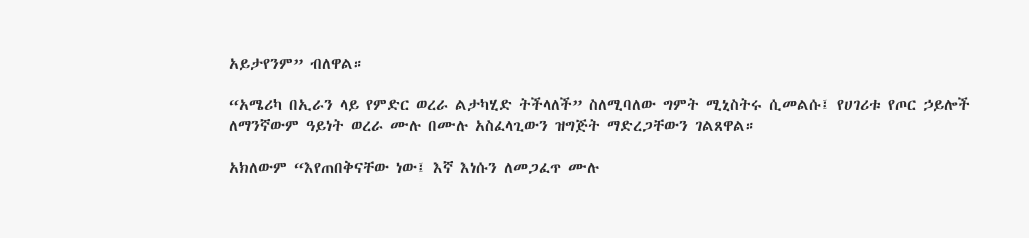አይታየንም” ብለዋል።

“አሜሪካ በኢራን ላይ የምድር ወረራ ልታካሂድ ትችላለች” ስለሚባለው ግምት ሚኒስትሩ ሲመልሱ፤ የሀገሪቱ የጦር ኃይሎች ለማንኛውም ዓይነት ወረራ ሙሉ በሙሉ አስፈላጊውን ዝግጅት ማድረጋቸውን ገልጸዋል።

አክለውም “እየጠበቅናቸው ነው፤ እኛ እነሱን ለመጋፈጥ ሙሉ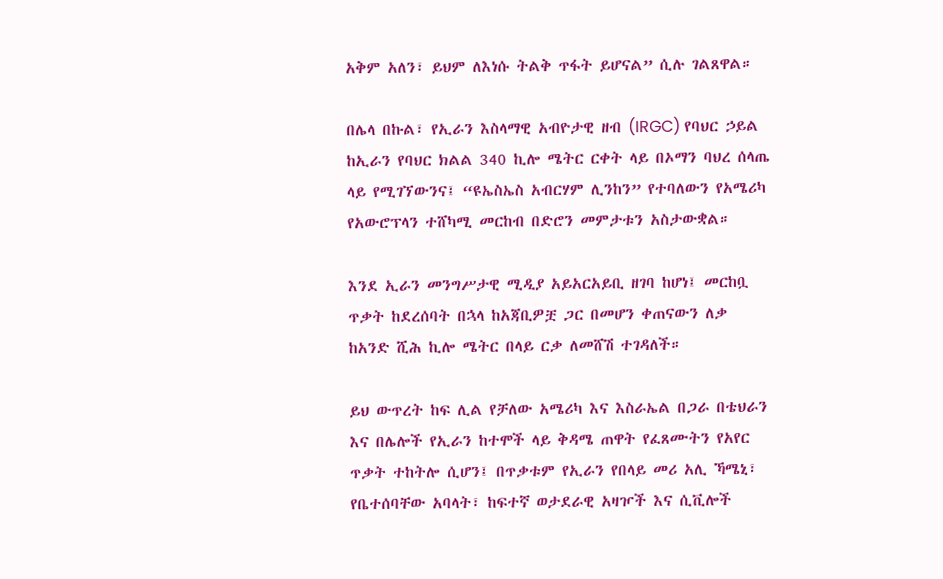አቅም አለን፣ ይህም ለእነሱ ትልቅ ጥፋት ይሆናል” ሲሉ ገልጸዋል።

በሌላ በኩል፣ የኢራን እስላማዊ አብዮታዊ ዘብ (IRGC) የባህር ኃይል ከኢራን የባህር ክልል 340 ኪሎ ሜትር ርቀት ላይ በኦማን ባህረ ሰላጤ ላይ የሚገኘውንና፤ “ዩኤስኤስ አብርሃም ሊንከን” የተባለውን የአሜሪካ የአውሮፕላን ተሸካሚ መርከብ በድሮን መምታቱን አስታውቋል።

እንደ ኢራን መንግሥታዊ ሚዲያ አይአርአይቢ ዘገባ ከሆነ፤ መርከቧ ጥቃት ከደረሰባት በኋላ ከአጃቢዎቿ ጋር በመሆን ቀጠናውን ለቃ ከአንድ ሺሕ ኪሎ ሜትር በላይ ርቃ ለመሸሽ ተገዳለች።

ይህ ውጥረት ከፍ ሊል የቻለው አሜሪካ እና እስራኤል በጋራ በቴህራን እና በሌሎች የኢራን ከተሞች ላይ ቅዳሜ ጠዋት የፈጸሙትን የአየር ጥቃት ተከትሎ ሲሆን፤ በጥቃቱም የኢራን የበላይ መሪ አሊ ኻሜኒ፣ የቤተሰባቸው አባላት፣ ከፍተኛ ወታደራዊ አዛዦች እና ሲቪሎች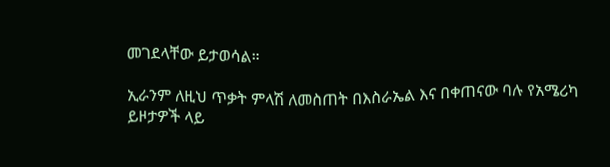መገደላቸው ይታወሳል።

ኢራንም ለዚህ ጥቃት ምላሽ ለመስጠት በእስራኤል እና በቀጠናው ባሉ የአሜሪካ ይዞታዎች ላይ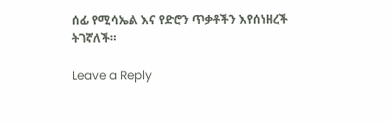ሰፊ የሚሳኤል እና የድሮን ጥቃቶችን እየሰነዘረች ትገኛለች።

Leave a Reply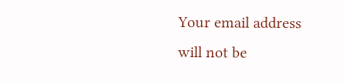Your email address will not be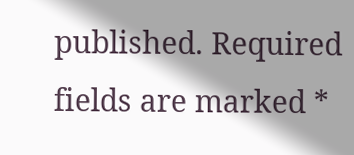published. Required fields are marked *